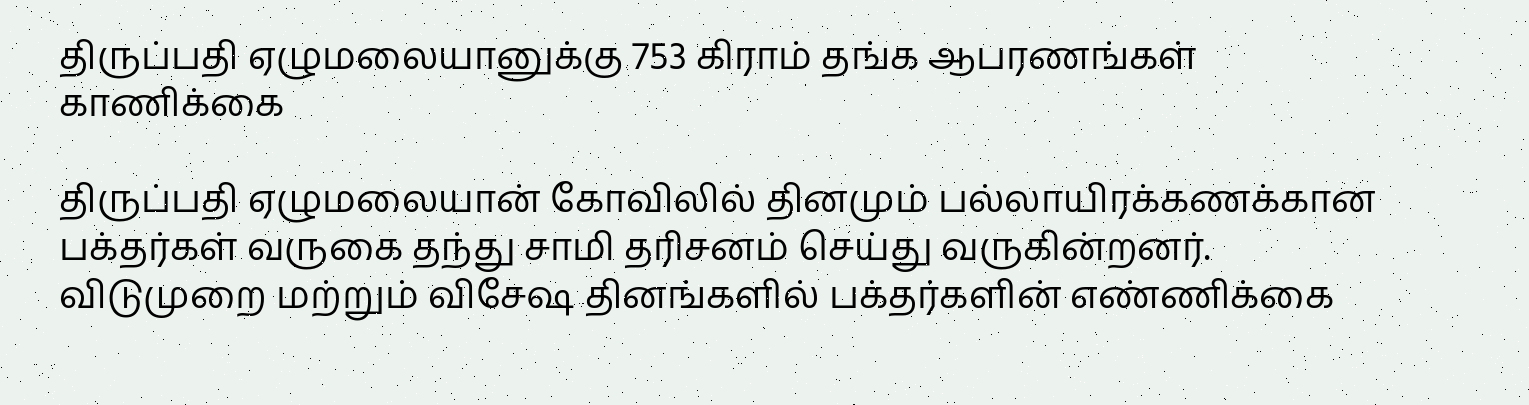திருப்பதி ஏழுமலையானுக்கு 753 கிராம் தங்க ஆபரணங்கள் காணிக்கை

திருப்பதி ஏழுமலையான் கோவிலில் தினமும் பல்லாயிரக்கணக்கான பக்தர்கள் வருகை தந்து சாமி தரிசனம் செய்து வருகின்றனர். விடுமுறை மற்றும் விசேஷ தினங்களில் பக்தர்களின் எண்ணிக்கை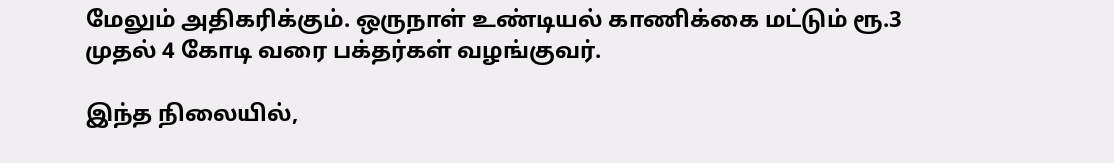மேலும் அதிகரிக்கும். ஒருநாள் உண்டியல் காணிக்கை மட்டும் ரூ.3 முதல் 4 கோடி வரை பக்தர்கள் வழங்குவர்.

இந்த நிலையில்,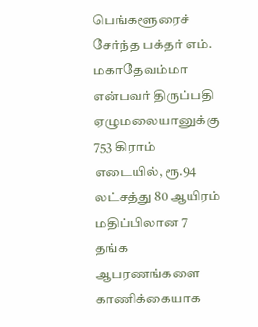பெங்களூரைச் சேர்ந்த பக்தர் எம். மகாதேவம்மா என்பவர் திருப்பதி ஏழுமலையானுக்கு 753 கிராம் எடையில், ரூ.94 லட்சத்து 80 ஆயிரம் மதிப்பிலான 7 தங்க ஆபரணங்களை காணிக்கையாக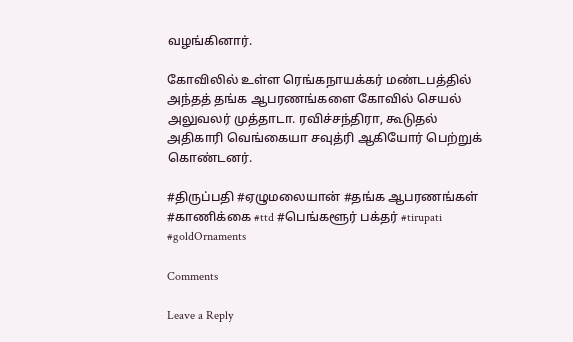வழங்கினார்.

கோவிலில் உள்ள ரெங்கநாயக்கர் மண்டபத்தில் அந்தத் தங்க ஆபரணங்களை கோவில் செயல் அலுவலர் முத்தாடா. ரவிச்சந்திரா, கூடுதல் அதிகாரி வெங்கையா சவுத்ரி ஆகியோர் பெற்றுக் கொண்டனர்.

#திருப்பதி #ஏழுமலையான் #தங்க ஆபரணங்கள் #காணிக்கை #ttd #பெங்களூர் பக்தர் #tirupati #goldOrnaments

Comments

Leave a Reply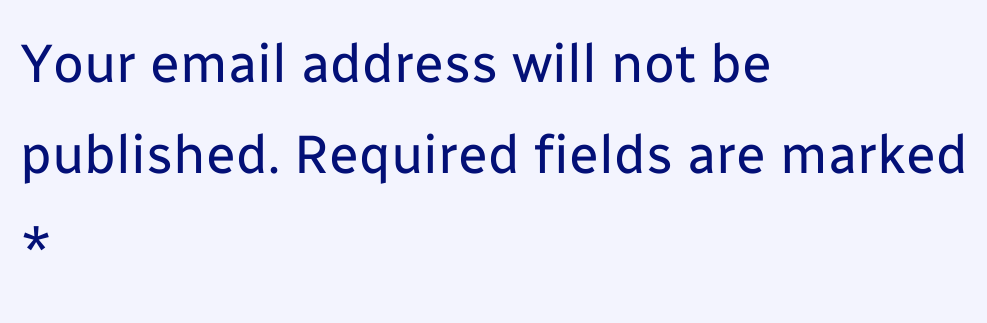Your email address will not be published. Required fields are marked *